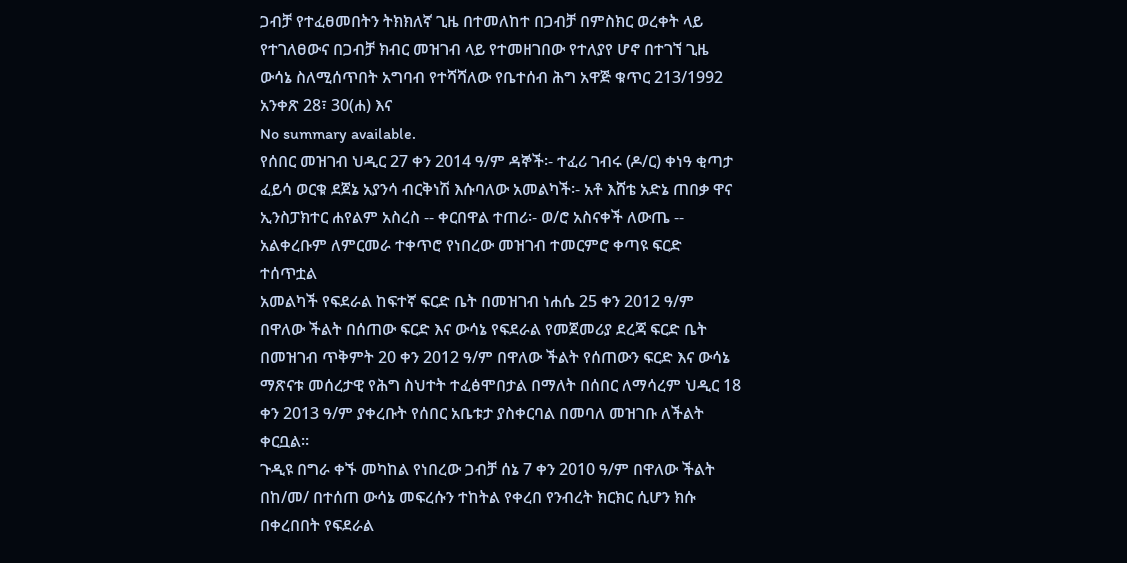ጋብቻ የተፈፀመበትን ትክክለኛ ጊዜ በተመለከተ በጋብቻ በምስክር ወረቀት ላይ የተገለፀውና በጋብቻ ክብር መዝገብ ላይ የተመዘገበው የተለያየ ሆኖ በተገኘ ጊዜ ውሳኔ ስለሚሰጥበት አግባብ የተሻሻለው የቤተሰብ ሕግ አዋጅ ቁጥር 213/1992 አንቀጽ 28፣ 30(ሐ) እና
No summary available.
የሰበር መዝገብ ህዲር 27 ቀን 2014 ዓ/ም ዳኞች፡- ተፈሪ ገብሩ (ዶ/ር) ቀነዓ ቂጣታ ፈይሳ ወርቁ ደጀኔ አያንሳ ብርቅነሽ እሱባለው አመልካች፡- አቶ እሸቴ አድኔ ጠበቃ ዋና ኢንስፓክተር ሐየልም አስረስ -- ቀርበዋል ተጠሪ፡- ወ/ሮ አስናቀች ለውጤ -- አልቀረቡም ለምርመራ ተቀጥሮ የነበረው መዝገብ ተመርምሮ ቀጣዩ ፍርድ ተሰጥቷል
አመልካች የፍደራል ከፍተኛ ፍርድ ቤት በመዝገብ ነሐሴ 25 ቀን 2012 ዓ/ም በዋለው ችልት በሰጠው ፍርድ እና ውሳኔ የፍደራል የመጀመሪያ ደረጃ ፍርድ ቤት በመዝገብ ጥቅምት 20 ቀን 2012 ዓ/ም በዋለው ችልት የሰጠውን ፍርድ እና ውሳኔ ማጽናቱ መሰረታዊ የሕግ ስህተት ተፈፅሞበታል በማለት በሰበር ለማሳረም ህዲር 18 ቀን 2013 ዓ/ም ያቀረቡት የሰበር አቤቱታ ያስቀርባል በመባለ መዝገቡ ለችልት ቀርቧል።
ጉዲዩ በግራ ቀኙ መካከል የነበረው ጋብቻ ሰኔ 7 ቀን 2010 ዓ/ም በዋለው ችልት በከ/መ/ በተሰጠ ውሳኔ መፍረሱን ተከትል የቀረበ የንብረት ክርክር ሲሆን ክሱ በቀረበበት የፍደራል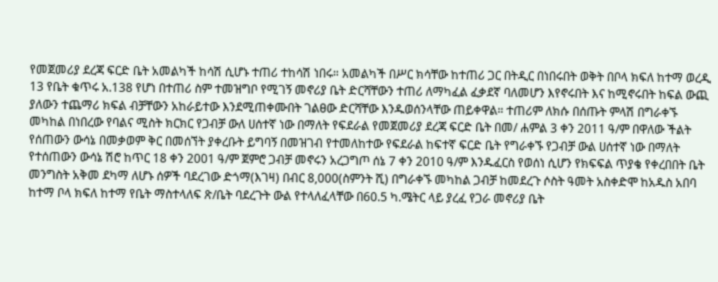የመጀመሪያ ደረጃ ፍርድ ቤት አመልካች ከሳሽ ሲሆኑ ተጠሪ ተከሳሽ ነበሩ። አመልካች በሥር ክሳቸው ከተጠሪ ጋር በትዲር በነበሩበት ወቅት በቦላ ክፍለ ከተማ ወረዲ 13 የቤት ቁጥሩ አ.138 የሆነ በተጠሪ ስም ተመዝግቦ የሚገኝ መኖሪያ ቤት ድርሻቸውን ተጠሪ ለማካፈል ፈቃደኛ ባለመሆን እየኖሩበት እና ከሚኖሩበት ከፍል ውጪ ያለውን ተጨማሪ ክፍል ብቻቸውን አከራይተው እንደሚጠቀሙበት ገልፀው ድርሻቸው እንዱወሰንላቸው ጠይቀዋል። ተጠሪም ለክሱ በሰጡት ምላሽ በግራቀኙ መካከል በነበረው የባልና ሚስት ክርክር የጋብቻ ውለ ሀሰተኛ ነው በማለት የፍደራል የመጀመሪያ ደረጃ ፍርድ ቤት በመ/ ሐምል 3 ቀን 2011 ዓ/ም በዋለው ችልት የሰጠውን ውሳኔ በመቃወም ቅር በመሰኘት ያቀረቡት ይግባኝ በመዝገብ የተመለከተው የፍደራል ከፍተኛ ፍርድ ቤት የግራቀኙ የጋብቻ ውል ሀሰተኛ ነው በማለት የተሰጠውን ውሳኔ ሽሮ ከጥር 18 ቀን 2001 ዓ/ም ጀምሮ ጋብቻ መኖሩን አረጋግጦ ሰኔ 7 ቀን 2010 ዓ/ም እንዱፈርስ የወሰነ ሲሆን የክፍፍል ጥያቄ የቀረበበት ቤት መንግስት አቅመ ደካማ ለሆኑ ሰዎች ባደረገው ድጎማ(እገዛ) በብር 8,000(ስምንት ሺ) በግራቀኙ መካከል ጋብቻ ከመደረጉ ሶስት ዓመት አስቀድሞ ከአዱስ አበባ ከተማ ቦላ ክፍለ ከተማ የቤት ማስተላለፍ ጽ/ቤት ባደረጉት ውል የተላለፈላቸው በ60.5 ካ.ሜትር ላይ ያረፈ የጋራ መኖሪያ ቤት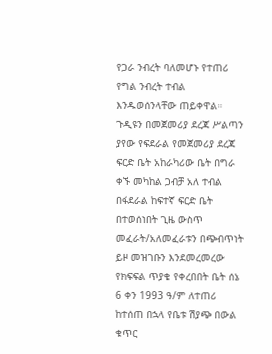የጋራ ንብረት ባለመሆኑ የተጠሪ የግል ንብረት ተብል እንዱወሰንላቸው ጠይቀዋል።
ጉዲዩን በመጀመሪያ ደረጃ ሥልጣን ያየው የፍደራል የመጀመሪያ ደረጃ ፍርድ ቤት አከራካሪው ቤት በግራ ቀኙ መካከል ጋብቻ አለ ተብል በፋደራል ከፍተኛ ፍርድ ቤት በተወሰነበት ጊዜ ውስጥ መፈራት/አለመፈራቱን በጭብጥነት ይዞ መዝገቡን እንደመረመረው የክፍፍል ጥያቄ የቀረበበት ቤት ሰኔ 6 ቀን 1993 ዓ/ም ለተጠሪ ከተሰጠ በኋላ የቤቱ ሽያጭ በውል ቁጥር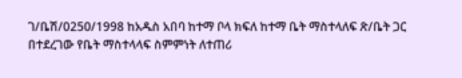ገ/ቤሽ/0250/1998 ከአዱስ አበባ ከተማ ቦላ ክፍለ ከተማ ቤት ማስተላለፍ ጽ/ቤት ጋር በተደረገው የቤት ማስተላላፍ ስምምነት ለተጠሪ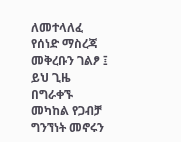ለመተላለፈ የሰነድ ማስረጃ መቅረቡን ገልፆ ፤ ይህ ጊዜ በግራቀኙ መካከል የጋብቻ ግንኘነት መኖሩን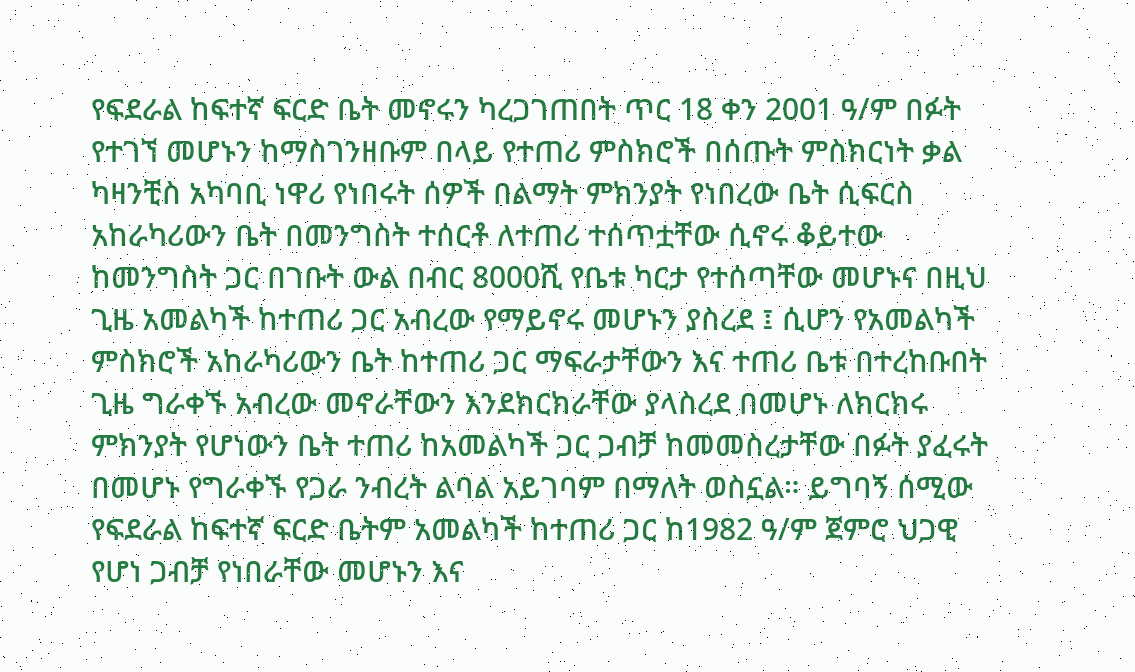የፍደራል ከፍተኛ ፍርድ ቤት መኖሩን ካረጋገጠበት ጥር 18 ቀን 2001 ዓ/ም በፉት የተገኘ መሆኑን ከማስገንዘቡም በላይ የተጠሪ ምስክሮች በሰጡት ምስክርነት ቃል ካዛንቺስ አካባቢ ነዋሪ የነበሩት ሰዎች በልማት ምክንያት የነበረው ቤት ሲፍርስ አከራካሪውን ቤት በመንግስት ተሰርቶ ለተጠሪ ተሰጥቷቸው ሲኖሩ ቆይተው ከመንግስት ጋር በገቡት ውል በብር 8000ሺ የቤቱ ካርታ የተሰጣቸው መሆኑና በዚህ ጊዜ አመልካች ከተጠሪ ጋር አብረው የማይኖሩ መሆኑን ያስረደ ፤ ሲሆን የአመልካች ምስክሮች አከራካሪውን ቤት ከተጠሪ ጋር ማፍራታቸውን እና ተጠሪ ቤቱ በተረከቡበት ጊዜ ግራቀኙ አብረው መኖራቸውን እንደክርክራቸው ያላስረደ በመሆኑ ለክርክሩ ምክንያት የሆነውን ቤት ተጠሪ ከአመልካች ጋር ጋብቻ ከመመስረታቸው በፉት ያፈሩት በመሆኑ የግራቀኙ የጋራ ንብረት ልባል አይገባም በማለት ወስኗል። ይግባኝ ሰሚው የፍደራል ከፍተኛ ፍርድ ቤትም አመልካች ከተጠሪ ጋር ከ1982 ዓ/ም ጀምሮ ህጋዊ የሆነ ጋብቻ የነበራቸው መሆኑን እና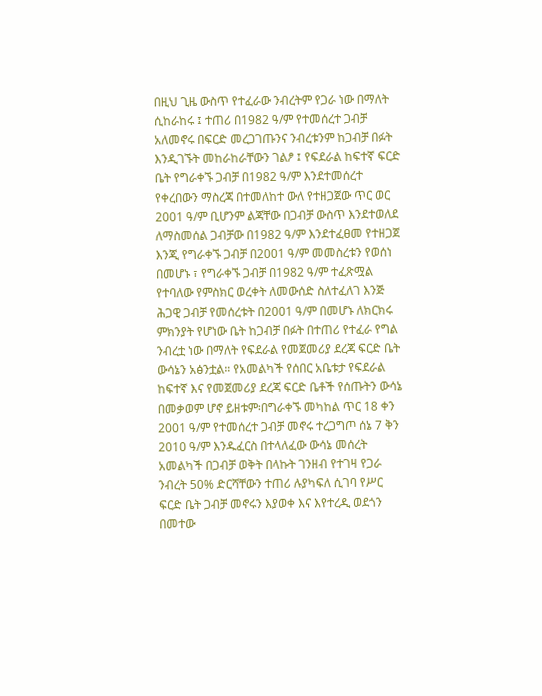በዚህ ጊዜ ውስጥ የተፈራው ንብረትም የጋራ ነው በማለት ሲከራከሩ ፤ ተጠሪ በ1982 ዓ/ም የተመሰረተ ጋብቻ አለመኖሩ በፍርድ መረጋገጡንና ንብረቱንም ከጋብቻ በፉት እንዲገኙት መከራከራቸውን ገልፆ ፤ የፍደራል ከፍተኛ ፍርድ ቤት የግራቀኙ ጋብቻ በ1982 ዓ/ም እንደተመሰረተ የቀረበውን ማስረጃ በተመለከተ ውለ የተዘጋጀው ጥር ወር 2001 ዓ/ም ቢሆንም ልጃቸው በጋብቻ ውስጥ እንደተወለደ ለማስመሰል ጋብቻው በ1982 ዓ/ም እንደተፈፀመ የተዘጋጀ እንጂ የግራቀኙ ጋብቻ በ2001 ዓ/ም መመስረቱን የወሰነ በመሆኑ ፣ የግራቀኙ ጋብቻ በ1982 ዓ/ም ተፈጽሟል የተባለው የምስክር ወረቀት ለመውሰድ ስለተፈለገ እንጅ ሕጋዊ ጋብቻ የመሰረቱት በ2001 ዓ/ም በመሆኑ ለክርክሩ ምክንያት የሆነው ቤት ከጋብቻ በፉት በተጠሪ የተፈራ የግል ንብረቷ ነው በማለት የፍደራል የመጀመሪያ ደረጃ ፍርድ ቤት ውሳኔን አፅንቷል። የአመልካች የሰበር አቤቱታ የፍደራል ከፍተኛ እና የመጀመሪያ ደረጃ ፍርድ ቤቶች የሰጡትን ውሳኔ በመቃወም ሆኖ ይዘቱም፡በግራቀኙ መካከል ጥር 18 ቀን 2001 ዓ/ም የተመሰረተ ጋብቻ መኖሩ ተረጋግጦ ሰኔ 7 ቅን 2010 ዓ/ም እንዱፈርስ በተላለፈው ውሳኔ መሰረት አመልካች በጋብቻ ወቅት በላኩት ገንዘብ የተገዛ የጋራ ንብረት 50% ድርሻቸውን ተጠሪ ሉያካፍለ ሲገባ የሥር ፍርድ ቤት ጋብቻ መኖሩን እያወቀ እና እየተረዲ ወደጎን በመተው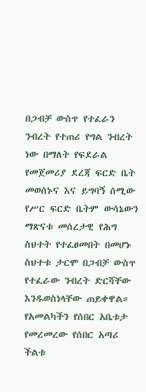በጋብቻ ውስጥ የተፈራን ንብረት የተጠሪ የግል ንብረት ነው በማለት የፍደራል የመጀመሪያ ደረጃ ፍርድ ቤት መወሰኑና እና ይግባኝ ሰሚው የሥር ፍርድ ቤትም ውሳኔውን ማጽናቱ መሰረታዊ የሕግ ስህተት የተፈፀመበት በመሆኑ ስህተቱ ታርሞ በጋብቻ ውስጥ የተፈራው ንብረት ድርሻቸው እንዱወስነላቸው ጠይቀዋል።
የአመልካችን የሰበር አቤቱታ የመረመረው የሰበር አጣሪ ችልቱ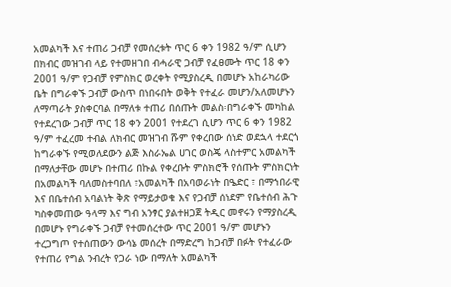አመልካች እና ተጠሪ ጋብቻ የመሰረቱት ጥር 6 ቀን 1982 ዓ/ም ሲሆን በክብር መዝገብ ላይ የተመዘገበ ብሓራዊ ጋብቻ የፈፀሙት ጥር 18 ቀን 2001 ዓ/ም የጋብቻ የምስክር ወረቀት የሚያስረዲ በመሆኑ አከራካሪው ቤት በግራቀኙ ጋብቻ ውስጥ በነበሩበት ወቅት የተፈራ መሆን/አለመሆኑን ለማጣራት ያስቀርባል በማለቱ ተጠሪ በሰጡት መልስ፡በግራቀኙ መካከል የተደረገው ጋብቻ ጥር 18 ቀን 2001 የተደረገ ሲሆን ጥር 6 ቀን 1982 ዓ/ም ተፈረመ ተብል ለክብር መዝገብ ሹም የቀረበው ሰነድ ወደኋላ ተደርጎ ከግራቀኙ የሚወለደውን ልጅ እስራኤል ሀገር ወስጄ ላስተምር አመልካች በማለታቸው መሆኑ በተጠሪ በኩል የቀረቡት ምስክሮች የሰጡት ምስክርነት በአመልካች ባለመስተባበለ ፣አመልካች በአባወራነት በዔድር ፣ በማኀበራዊ እና በቤተሰብ አባልነት ቅጽ የማይታወቁ እና የጋብቻ ሰነደም የቤተሰብ ሕጉ ካስቀመጠው ዓላማ እና ግብ አንፃር ያልተዘጋጀ ትዲር መኖሩን የማያስረዲ በመሆኑ የግራቀኙ ጋብቻ የተመሰረተው ጥር 2001 ዓ/ም መሆኑን ተረጋግጦ የተሰጠውን ውሳኔ መሰረት በማድረግ ከጋብቻ በፉት የተፈራው የተጠሪ የግል ንብረት የጋራ ነው በማለት አመልካች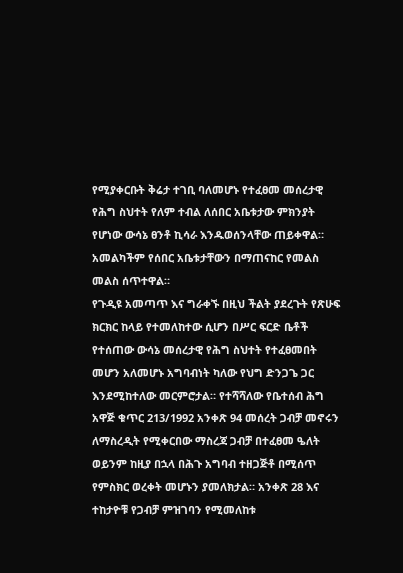የሚያቀርቡት ቅሬታ ተገቢ ባለመሆኑ የተፈፀመ መሰረታዊ የሕግ ስህተት የለም ተብል ለሰበር አቤቱታው ምክንያት የሆነው ውሳኔ ፀንቶ ኪሳራ እንዱወሰንላቸው ጠይቀዋል። አመልካችም የሰበር አቤቱታቸውን በማጠናከር የመልስ መልስ ሰጥተዋል።
የጉዲዩ አመጣጥ እና ግራቀኙ በዚህ ችልት ያደረጉት የጽሁፍ ክርክር ከላይ የተመለከተው ሲሆን በሥር ፍርድ ቤቶች የተሰጠው ውሳኔ መሰረታዊ የሕግ ስህተት የተፈፀመበት መሆን አለመሆኑ አግባብነት ካለው የህግ ድንጋጌ ጋር እንደሚከተለው መርምሮታል። የተሻሻለው የቤተሰብ ሕግ አዋጅ ቁጥር 213/1992 አንቀጽ 94 መሰረት ጋብቻ መኖሩን ለማስረዲት የሚቀርበው ማስረጃ ጋብቻ በተፈፀመ ዔለት ወይንም ከዚያ በኋላ በሕጉ አግባብ ተዘጋጅቶ በሚሰጥ የምስክር ወረቀት መሆኑን ያመለክታል። አንቀጽ 28 እና ተከታዮቹ የጋብቻ ምዝገባን የሚመለከቱ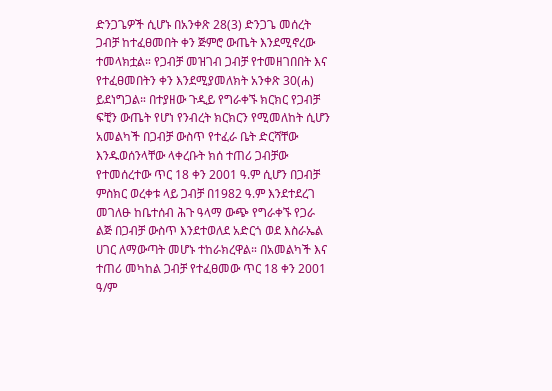ድንጋጌዎች ሲሆኑ በአንቀጽ 28(3) ድንጋጌ መሰረት ጋብቻ ከተፈፀመበት ቀን ጅምሮ ውጤት እንደሚኖረው ተመላክቷል። የጋብቻ መዝገብ ጋብቻ የተመዘገበበት እና የተፈፀመበትን ቀን እንደሚያመለክት አንቀጽ 30(ሐ) ይደነግጋል። በተያዘው ጉዲይ የግራቀኙ ክርክር የጋብቻ ፍቺን ውጤት የሆነ የንብረት ክርክርን የሚመለከት ሲሆን አመልካች በጋብቻ ውስጥ የተፈራ ቤት ድርሻቸው እንዱወሰንላቸው ላቀረቡት ክሰ ተጠሪ ጋብቻው የተመሰረተው ጥር 18 ቀን 2001 ዓ.ም ሲሆን በጋብቻ ምስክር ወረቀቱ ላይ ጋብቻ በ1982 ዓ.ም እንደተደረገ መገለፁ ከቤተሰብ ሕጉ ዓላማ ውጭ የግራቀኙ የጋራ ልጅ በጋብቻ ውስጥ እንደተወለደ አድርጎ ወደ እስራኤል ሀገር ለማውጣት መሆኑ ተከራክረዋል። በአመልካች እና ተጠሪ መካከል ጋብቻ የተፈፀመው ጥር 18 ቀን 2001 ዓ/ም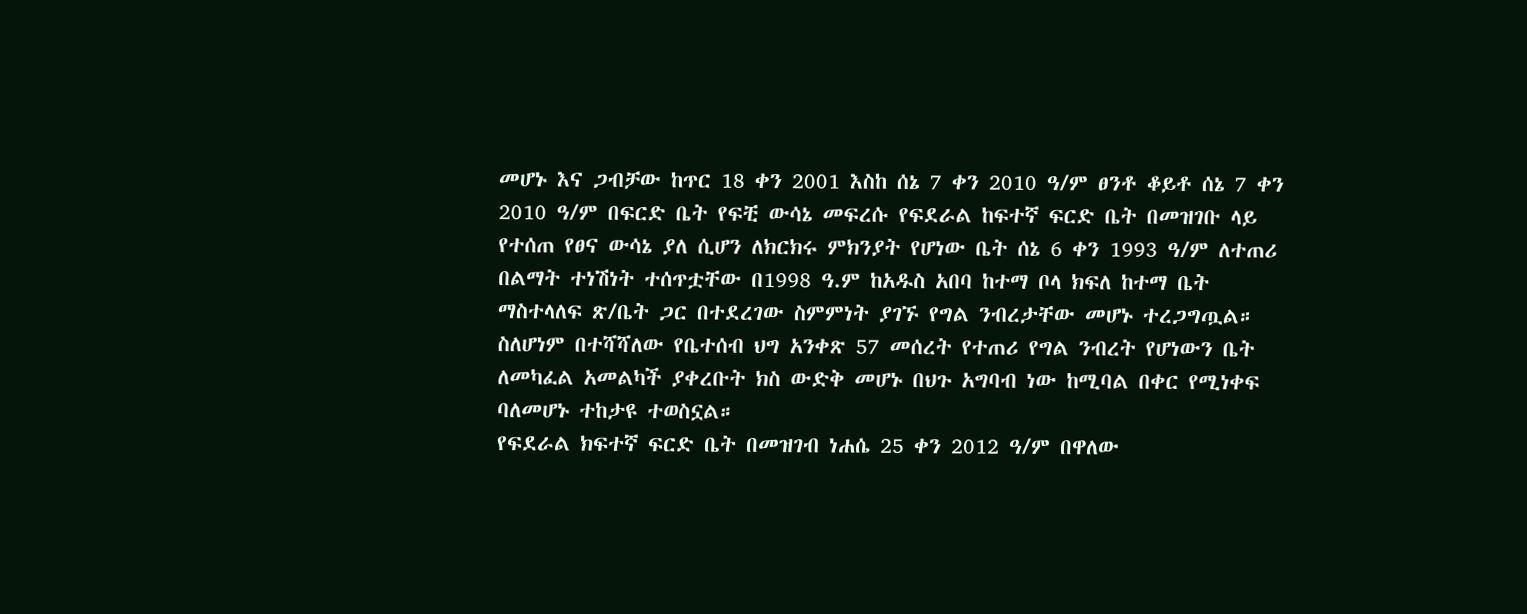መሆኑ እና ጋብቻው ከጥር 18 ቀን 2001 እስከ ሰኔ 7 ቀን 2010 ዓ/ም ፀንቶ ቆይቶ ሰኔ 7 ቀን 2010 ዓ/ም በፍርድ ቤት የፍቺ ውሳኔ መፍረሱ የፍደራል ከፍተኛ ፍርድ ቤት በመዝገቡ ላይ የተሰጠ የፀና ውሳኔ ያለ ሲሆን ለክርክሩ ምክንያት የሆነው ቤት ሰኔ 6 ቀን 1993 ዓ/ም ለተጠሪ በልማት ተነሽነት ተሰጥቷቸው በ1998 ዓ.ም ከአዱስ አበባ ከተማ ቦላ ክፍለ ከተማ ቤት ማስተላለፍ ጽ/ቤት ጋር በተደረገው ስምምነት ያገኙ የግል ንብረታቸው መሆኑ ተረጋግጧል። ስለሆነም በተሻሻለው የቤተሰብ ህግ አንቀጽ 57 መሰረት የተጠሪ የግል ንብረት የሆነውን ቤት ለመካፈል አመልካች ያቀረቡት ክስ ውድቅ መሆኑ በህጉ አግባብ ነው ከሚባል በቀር የሚነቀፍ ባለመሆኑ ተከታዩ ተወስኗል።
የፍደራል ክፍተኛ ፍርድ ቤት በመዝገብ ነሐሴ 25 ቀን 2012 ዓ/ም በዋለው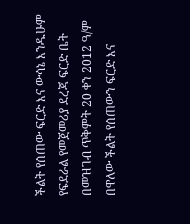ችልት የሰጠው ፍርድ እና ውሳኔ እንዱሁም የፍደራል የመጀመሪያ ደረጃ ፍርድ ቤት በመዝገብ ጥቅምት 20 ቀን 2012 ዓ/ም በዋለው ችልት የሰጠውን ፍርድ እና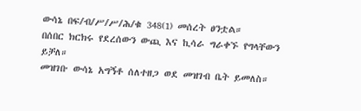ውሳኔ በፍ/ብ/ሥ/ሥ/ሕ/ቁ 348(1) መሰረት ፀንቷል።
በሰበር ክርክሩ የደረሰውን ውጪ እና ኪሳራ ግራቀኙ የግላቸውን ይቻለ።
መዝገቡ ውሳኔ አግኝቶ ሰለተዘጋ ወደ መዝገብ ቤት ይመለስ።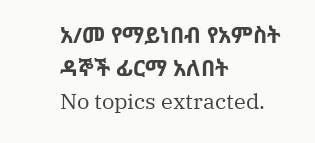አ/መ የማይነበብ የአምስት ዳኞች ፊርማ አለበት
No topics extracted.